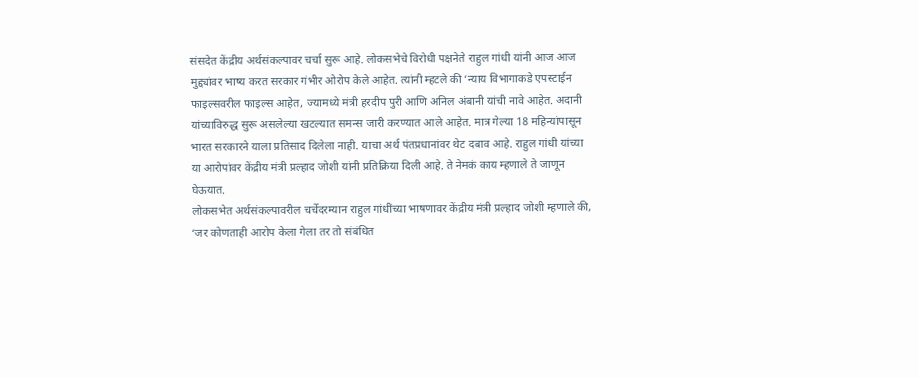संसदेत केंद्रीय अर्थसंकल्पावर चर्चा सुरू आहे. लोकसभेचे विरोधी पक्षनेते राहुल गांधी यांनी आज आज मुद्द्यांवर भाष्य करत सरकार गंभीर ओरोप केले आहेत. त्यांनी म्हटले की ‘न्याय विभागाकडे एपस्टाईन फाइल्सवरील फाइल्स आहेत, ज्यामध्ये मंत्री हरदीप पुरी आणि अनिल अंबानी यांची नावे आहेत. अदानी यांच्याविरुद्ध सुरू असलेल्या खटल्यात समन्स जारी करण्यात आले आहेत. मात्र गेल्या 18 महिन्यांपासून भारत सरकारने याला प्रतिसाद दिलेला नाही. याचा अर्थ पंतप्रधानांवर थेट दबाव आहे. राहुल गांधी यांच्या या आरोपांवर केंद्रीय मंत्री प्रल्हाद जोशी यांनी प्रतिक्रिया दिली आहे. ते नेमकं काय म्हणाले ते जाणून घेऊयात.
लोकसभेत अर्थसंकल्पावरील चर्चेदरम्यान राहुल गांधींच्या भाषणावर केंद्रीय मंत्री प्रल्हाद जोशी म्हणाले की, ‘जर कोणताही आरोप केला गेला तर तो संबंधित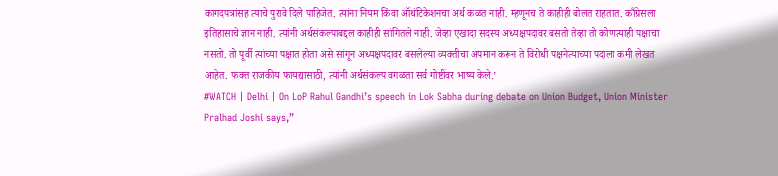कागदपत्रांसह त्याचे पुरावे दिले पाहिजेत. त्यांना नियम किंवा ऑथंटिकेशनचा अर्थ कळत नाही. म्हणूनच ते काहीही बोलत राहतात. काँग्रेसला इतिहासाचे ज्ञान नाही. त्यांनी अर्थसंकल्पाबद्दल काहीही सांगितले नाही. जेव्हा एखादा सदस्य अध्यक्षपदावर बसतो तेव्हा तो कोणत्याही पक्षाचा नसतो. तो पूर्वी त्यांच्या पक्षात होता असे सांगून अध्यक्षपदावर बसलेल्या व्यक्तीचा अपमान करून ते विरोधी पक्षनेत्याच्या पदाला कमी लेखत आहेत. फक्त राजकीय फायद्यासाठी, त्यांनी अर्थसंकल्प वगळता सर्व गोष्टींवर भाष्य केले.’
#WATCH | Delhi | On LoP Rahul Gandhi’s speech in Lok Sabha during debate on Union Budget, Union Minister Pralhad Joshi says,”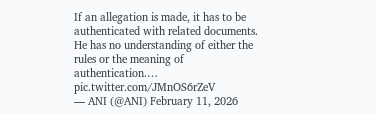If an allegation is made, it has to be authenticated with related documents. He has no understanding of either the rules or the meaning of authentication.… pic.twitter.com/JMnOS6rZeV
— ANI (@ANI) February 11, 2026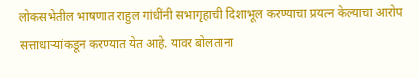लोकसभेतील भाषणात राहुल गांधींनी सभागृहाची दिशाभूल करण्याचा प्रयत्न केल्याचा आरोप सत्ताधाऱ्यांकडून करण्यात येत आहे. यावर बोलताना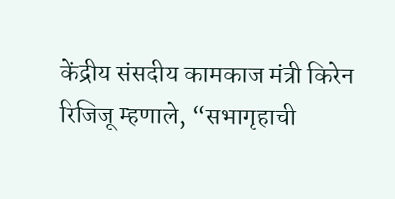केंद्रीय संसदीय कामकाज मंत्री किरेन रिजिजू म्हणाले, “सभागृहाची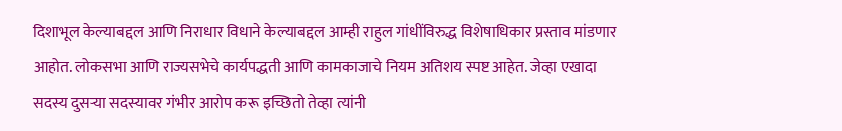दिशाभूल केल्याबद्दल आणि निराधार विधाने केल्याबद्दल आम्ही राहुल गांधींविरुद्ध विशेषाधिकार प्रस्ताव मांडणार आहोत. लोकसभा आणि राज्यसभेचे कार्यपद्धती आणि कामकाजाचे नियम अतिशय स्पष्ट आहेत. जेव्हा एखादा सदस्य दुसऱ्या सदस्यावर गंभीर आरोप करू इच्छितो तेव्हा त्यांनी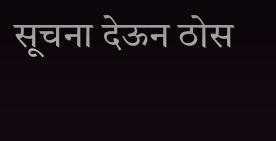सूचना देऊन ठोस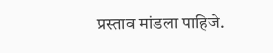प्रस्ताव मांडला पाहिजे.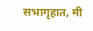सभागृहात, मी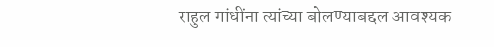राहुल गांधींना त्यांच्या बोलण्याबद्दल आवश्यक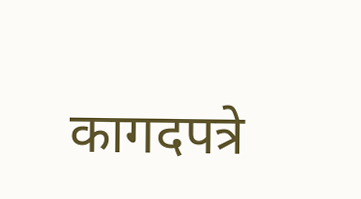कागदपत्रे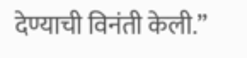देण्याची विनंती केली.”